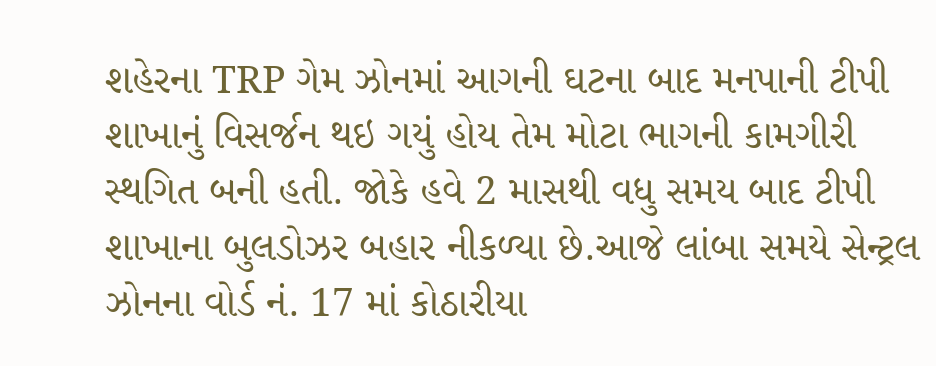શહેરના TRP ગેમ ઝોનમાં આગની ઘટના બાદ મનપાની ટીપી શાખાનું વિસર્જન થઇ ગયું હોય તેમ મોટા ભાગની કામગીરી સ્થગિત બની હતી. જોકે હવે 2 માસથી વધુ સમય બાદ ટીપી શાખાના બુલડોઝર બહાર નીકળ્યા છે.આજે લાંબા સમયે સેન્ટ્રલ ઝોનના વોર્ડ નં. 17 માં કોઠારીયા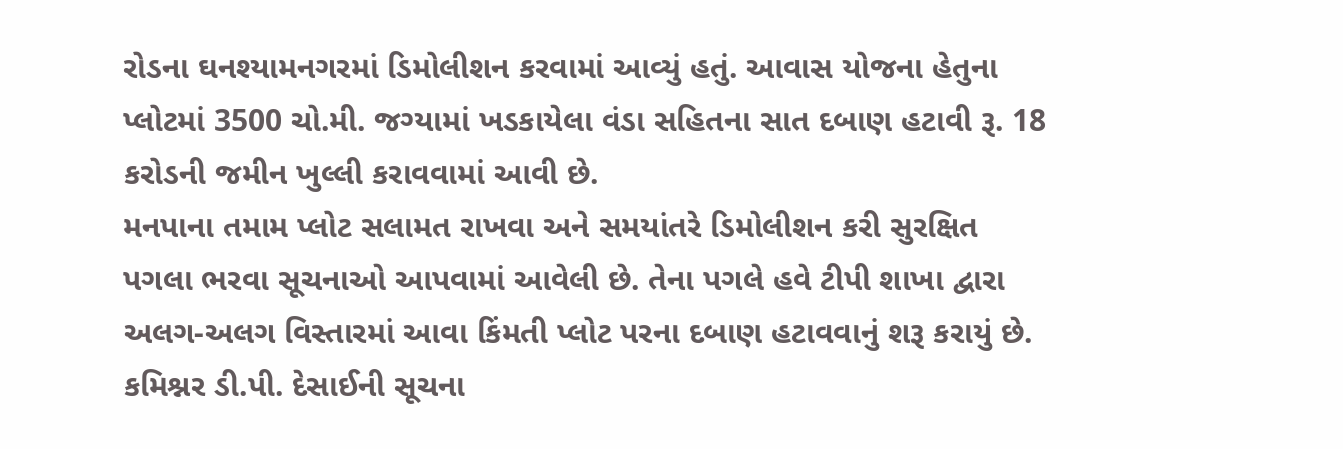રોડના ઘનશ્યામનગરમાં ડિમોલીશન કરવામાં આવ્યું હતું. આવાસ યોજના હેતુના પ્લોટમાં 3500 ચો.મી. જગ્યામાં ખડકાયેલા વંડા સહિતના સાત દબાણ હટાવી રૂ. 18 કરોડની જમીન ખુલ્લી કરાવવામાં આવી છે.
મનપાના તમામ પ્લોટ સલામત રાખવા અને સમયાંતરે ડિમોલીશન કરી સુરક્ષિત પગલા ભરવા સૂચનાઓ આપવામાં આવેલી છે. તેના પગલે હવે ટીપી શાખા દ્વારા અલગ-અલગ વિસ્તારમાં આવા કિંમતી પ્લોટ પરના દબાણ હટાવવાનું શરૂ કરાયું છે. કમિશ્નર ડી.પી. દેસાઈની સૂચના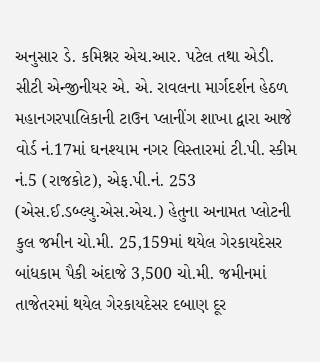અનુસાર ડે. કમિશ્નર એચ.આર. પટેલ તથા એડી. સીટી એન્જીનીયર એ. એ. રાવલના માર્ગદર્શન હેઠળ મહાનગરપાલિકાની ટાઉન પ્લાનીંગ શાખા દ્વારા આજે વોર્ડ નં.17માં ઘનશ્યામ નગર વિસ્તારમાં ટી.પી. સ્કીમ નં.5 (રાજકોટ), એફ.પી.નં. 253 (એસ.ઈ.ડબ્લ્યુ.એસ.એચ.) હેતુના અનામત પ્લોટની કુલ જમીન ચો.મી. 25,159માં થયેલ ગેરકાયદેસર બાંધકામ પૈકી અંદાજે 3,500 ચો.મી. જમીનમાં તાજેતરમાં થયેલ ગેરકાયદેસર દબાણ દૂર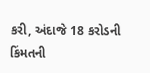કરી, અંદાજે 18 કરોડની કિંમતની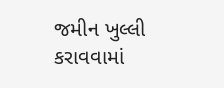જમીન ખુલ્લી કરાવવામાં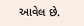આવેલ છે.